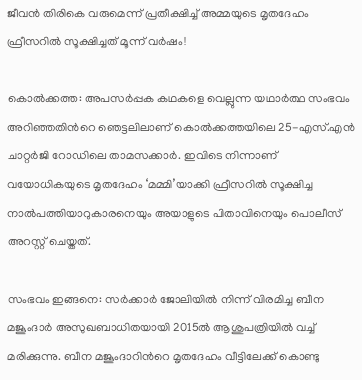ജീവന്‍ തിരികെ വരുമെന്ന് പ്രതീക്ഷിച്ച് അമ്മയുടെ മൃതദേഹം ഫ്രീസറില്‍ സൂക്ഷിച്ചത് മൂന്ന് വര്‍ഷം!

കൊല്‍ക്കത്ത: അപസര്‍പ്പക കഥകളെ വെല്ലുന്ന യഥാര്‍ത്ഥ സംഭവം അറിഞ്ഞതിന്‍റെ ഞെട്ടലിലാണ് കൊല്‍ക്കത്തയിലെ 25-എസ്.എന്‍ ചാറ്റര്‍ജി റോഡിലെ താമസക്കാര്‍. ഇവിടെ നിന്നാണ് വയോധികയുടെ മൃതദേഹം ‘മമ്മി’യാക്കി ഫ്രീസറില്‍ സൂക്ഷിച്ച നാല്‍പത്തിയാറുകാരനെയും അയാളുടെ പിതാവിനെയും പൊലീസ് അറസ്റ്റ് ചെയ്തത്.

സംഭവം ഇങ്ങനെ: സര്‍ക്കാര്‍ ജോലിയില്‍ നിന്ന് വിരമിച്ച ബീന മജൂംദാര്‍ അസുഖബാധിതയായി 2015ല്‍ ആശുപത്രിയില്‍ വച്ച് മരിക്കുന്നു. ബീന മജൂംദാറിന്‍റെ മൃതദേഹം വീട്ടിലേക്ക് കൊണ്ടു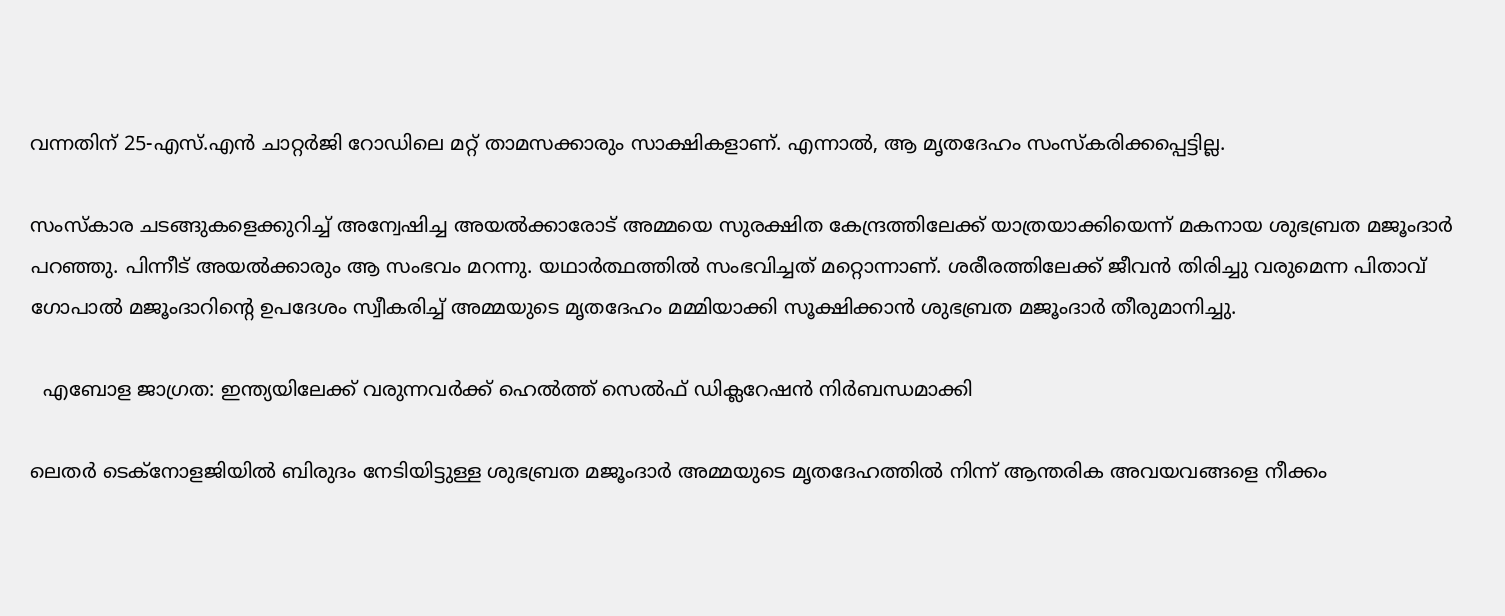വന്നതിന് 25-എസ്.എന്‍ ചാറ്റര്‍ജി റോഡിലെ മറ്റ് താമസക്കാരും സാക്ഷികളാണ്. എന്നാല്‍, ആ മൃതദേഹം സംസ്കരിക്കപ്പെട്ടില്ല.

സംസ്കാര ചടങ്ങുകളെക്കുറിച്ച് അന്വേഷിച്ച അയല്‍ക്കാരോട് അമ്മയെ സുരക്ഷിത കേന്ദ്രത്തിലേക്ക് യാത്രയാക്കിയെന്ന് മകനായ ശുഭബ്രത മജൂംദാര്‍ പറഞ്ഞു. പിന്നീട് അയല്‍ക്കാരും ആ സംഭവം മറന്നു. യഥാര്‍ത്ഥത്തില്‍ സംഭവിച്ചത് മറ്റൊന്നാണ്. ശരീരത്തിലേക്ക് ജീവന്‍ തിരിച്ചു വരുമെന്ന പിതാവ് ഗോപാല്‍ മജൂംദാറിന്‍റെ ഉപദേശം സ്വീകരിച്ച് അമ്മയുടെ മൃതദേഹം മമ്മിയാക്കി സൂക്ഷിക്കാന്‍ ശുഭബ്രത മജൂംദാര്‍ തീരുമാനിച്ചു.

  എബോള ജാഗ്രത: ഇന്ത്യയിലേക്ക് വരുന്നവർക്ക് ഹെൽത്ത് സെൽഫ് ഡിക്ലറേഷൻ നിർബന്ധമാക്കി

ലെതര്‍ ടെക്നോളജിയില്‍ ബിരുദം നേടിയിട്ടുള്ള ശുഭബ്രത മജൂംദാര്‍ അമ്മയുടെ മൃതദേഹത്തില്‍ നിന്ന് ആന്തരിക അവയവങ്ങളെ നീക്കം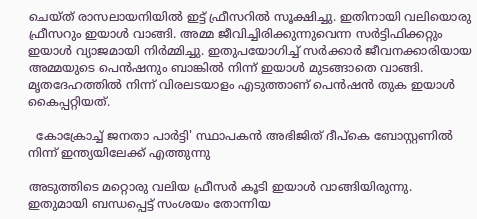ചെയ്ത് രാസലായനിയില്‍ ഇട്ട് ഫ്രീസറില്‍ സൂക്ഷിച്ചു. ഇതിനായി വലിയൊരു ഫ്രീസറും ഇയാള്‍ വാങ്ങി. അമ്മ ജീവിച്ചിരിക്കുന്നുവെന്ന സര്‍ട്ടിഫിക്കറ്റും ഇയാള്‍ വ്യാജമായി നിര്‍മ്മിച്ചു. ഇതുപയോഗിച്ച് സര്‍ക്കാര്‍ ജീവനക്കാരിയായ അമ്മയുടെ പെന്‍ഷനും ബാങ്കില്‍ നിന്ന് ഇയാള്‍ മുടങ്ങാതെ വാങ്ങി. മൃതദേഹത്തില്‍ നിന്ന് വിരലടയാളം എടുത്താണ് പെന്‍ഷന്‍ തുക ഇയാള്‍ കൈപ്പറ്റിയത്.

  കോക്രോച്ച് ജനതാ പാർട്ടി' സ്ഥാപകൻ അഭിജിത് ദീപ്കെ ബോസ്റ്റണിൽ നിന്ന് ഇന്ത്യയിലേക്ക് എത്തുന്നു

അടുത്തിടെ മറ്റൊരു വലിയ ഫ്രീസര്‍ കൂടി ഇയാള്‍ വാങ്ങിയിരുന്നു. ഇതുമായി ബന്ധപ്പെട്ട് സംശയം തോന്നിയ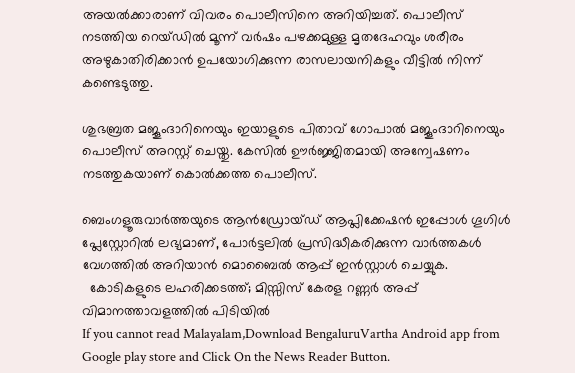അയല്‍ക്കാരാണ് വിവരം പൊലീസിനെ അറിയിച്ചത്. പൊലീസ് നടത്തിയ റെയ്ഡില്‍ മൂന്ന് വര്‍ഷം പഴക്കമുള്ള മൃതദേഹവും ശരീരം അഴുകാതിരിക്കാന്‍ ഉപയോഗിക്കുന്ന രാസലായനികളും വീട്ടില്‍ നിന്ന് കണ്ടെടുത്തു.

ശുഭബ്രത മജൂംദാറിനെയും ഇയാളുടെ പിതാവ് ഗോപാല്‍ മജൂംദാറിനെയും പൊലീസ് അറസ്റ്റ് ചെയ്തു. കേസില്‍ ഊര്‍ജ്ജിതമായി അന്വേഷണം നടത്തുകയാണ് കൊല്‍ക്കത്ത പൊലീസ്.

ബെംഗളൂരുവാർത്തയുടെ ആൻഡ്രോയ്ഡ് ആപ്ലിക്കേഷൻ ഇപ്പോൾ ഗൂഗിൾ പ്ലേസ്റ്റോറിൽ ലഭ്യമാണ്, പോർട്ടലിൽ പ്രസിദ്ധീകരിക്കുന്ന വാർത്തകൾ വേഗത്തിൽ അറിയാൻ മൊബൈൽ ആപ്പ് ഇൻസ്റ്റാൾ ചെയ്യുക.
  കോടികളുടെ ലഹരിക്കടത്ത്; മിസ്സിസ് കേരള റണ്ണര്‍ അപ്പ് വിമാനത്താവളത്തില്‍ പിടിയില്‍
If you cannot read Malayalam,Download BengaluruVartha Android app from Google play store and Click On the News Reader Button.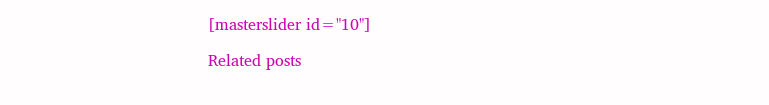[masterslider id="10"]

Related posts